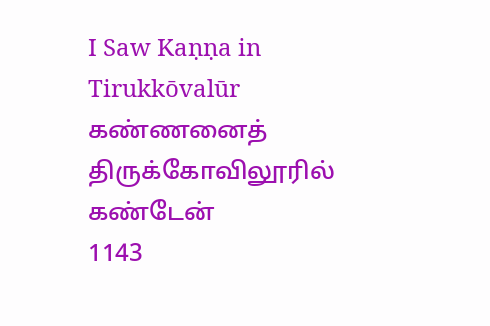I Saw Kaṇṇa in Tirukkōvalūr
கண்ணனைத் திருக்கோவிலூரில் கண்டேன்
1143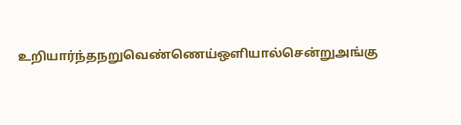உறியார்ந்தநறுவெண்ணெய்ஒளியால்சென்றுஅங்கு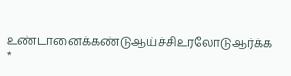உண்டானைக்கண்டுஆய்ச்சிஉரலோடுஆர்க்க *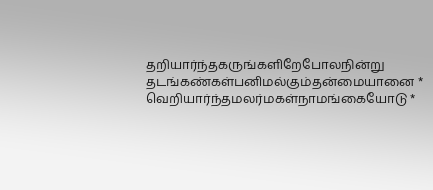தறியார்ந்தகருங்களிறேபோலநின்று
தடங்கண்கள்பனிமல்கும்தன்மையானை *
வெறியார்ந்தமலர்மகள்நாமங்கையோடு *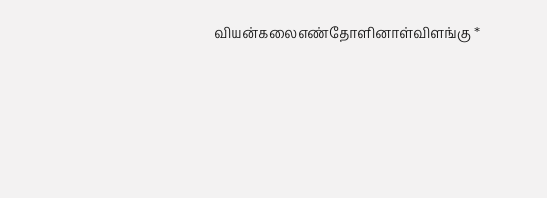வியன்கலைஎண்தோளினாள்விளங்கு *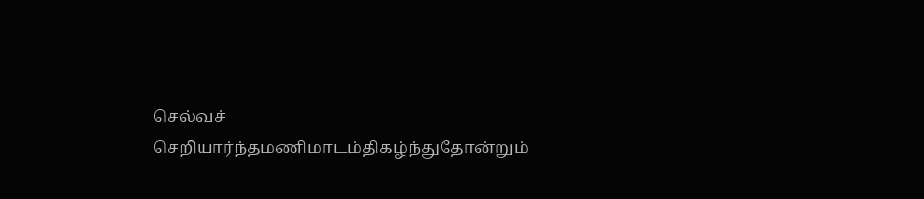செல்வச்
செறியார்ந்தமணிமாடம்திகழ்ந்துதோன்றும்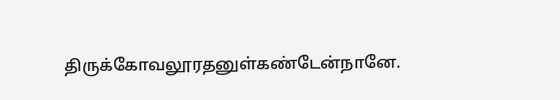திருக்கோவலூரதனுள்கண்டேன்நானே.